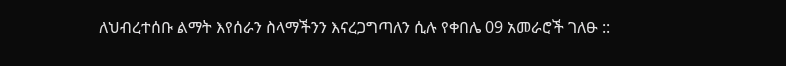ለህብረተሰቡ ልማት እየሰራን ስላማችንን እናረጋግጣለን ሲሉ የቀበሌ 09 አመራሮች ገለፁ ::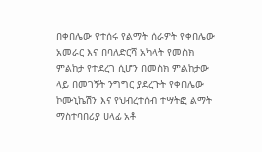በቀበሌው የተሰሩ የልማት ሰራዎት የቀበሌው አመራር እና በባለድርሻ አካላት የመስክ ምልከታ የተደረገ ሲሆን በመስክ ምልከታው ላይ በመገኝት ንግግር ያደረጉት የቀበሌው ኮሙኒኬሽን እና የህብረተሰብ ተሣትፎ ልማት ማስተባበሪያ ሀላፊ አቶ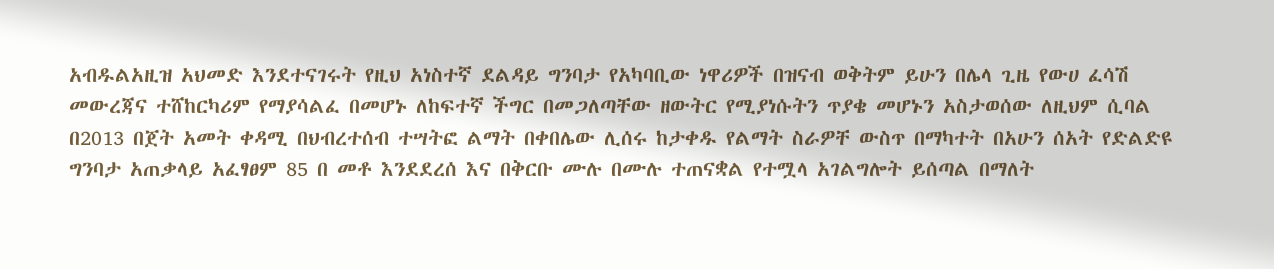አብዱልአዚዝ አህመድ እንደተናገሩት የዚህ አነስተኛ ደልዳይ ግንባታ የአካባቢው ነዋሪዎች በዝናብ ወቅትም ይሁን በሌላ ጊዜ የውሀ ፈሳሽ መውረጃና ተሸከርካሪም የማያሳልፈ በመሆኑ ለከፍተኛ ችግር በመጋለጣቸው ዘውትር የሚያነሱትን ጥያቄ መሆኑን አስታወሰው ለዚህም ሲባል በ2013 በጀት አመት ቀዳሚ በህብረተሰብ ተሣትፎ ልማት በቀበሌው ሊሰሩ ከታቀዱ የልማት ስራዎቸ ውስጥ በማካተት በአሁን ሰአት የድልድዩ ግንባታ አጠቃላይ አፈፃፀም 85 በ መቶ እንደደረሰ እና በቅርቡ ሙሉ በሙሉ ተጠናቋል የተሟላ አገልግሎት ይሰጣል በማለት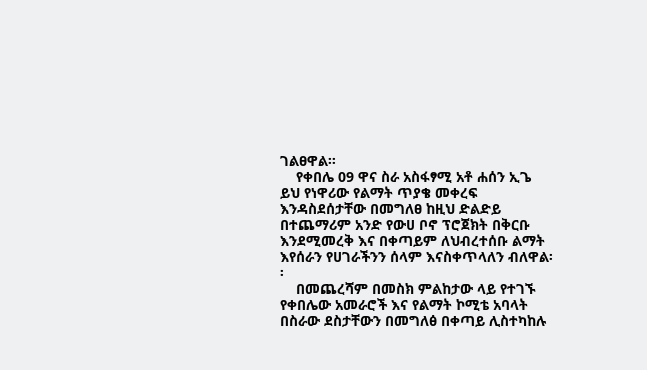ገልፀዋል፡፡
    የቀበሌ 09 ዋና ስራ አስፋፃሚ አቶ ሐሰን ኢጌ ይህ የነዋሪው የልማት ጥያቄ መቀረፍ እንዳስደሰታቸው በመግለፀ ከዚህ ድልድይ በተጨማሪም አንድ የውሀ ቦኖ ፕሮጀክት በቅርቡ እንደሚመረቅ እና በቀጣይም ለህብረተሰቡ ልማት እየሰራን የሀገራችንን ሰላም እናስቀጥላለን ብለዋል፡፡
    በመጨረሻም በመስክ ምልከታው ላይ የተገኙ የቀበሌው አመራሮች እና የልማት ኮሚቴ አባላት በስራው ደስታቸውን በመግለፅ በቀጣይ ሊስተካከሉ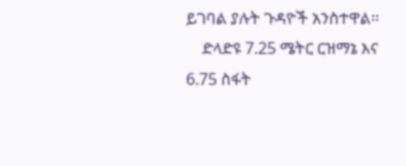ይገባል ያሉት ጉዳዮች አንስተዋል፡፡
    ድላድዩ 7.25 ሜትር ርዝማኔ እና 6.75 ስፋት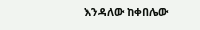እንዳለው ከቀበሌው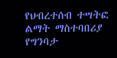የህብረተሰብ ተሣትፎ ልማት ማስተባበሪያ የግንባታ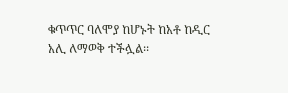ቁጥጥር ባለሞያ ከሆኑት ከአቶ ከዲር አሊ ለማወቅ ተችሏል፡፡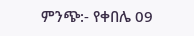ምንጭ:- የቀበሌ 09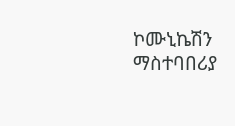ኮሙኒኬሽን ማስተባበሪያ